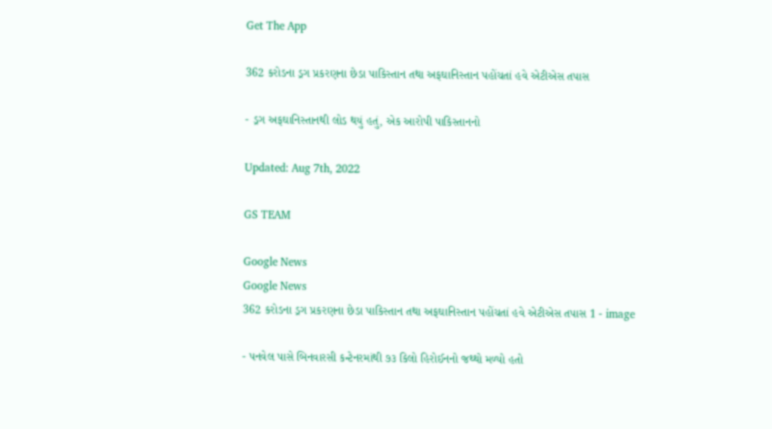Get The App

362 કરોડના ડ્રગ પ્રકરણના છેડા પાકિસ્તાન તથા અફઘાનિસ્તાન પહોંચતાં હવે એટીએસ તપાસ

- ડ્રગ અફઘાનિસ્તાનથી લોડ થયું હતું, એક આરોપી પાકિસ્તાનનો

Updated: Aug 7th, 2022

GS TEAM

Google News
Google News
362 કરોડના ડ્રગ પ્રકરણના છેડા પાકિસ્તાન તથા અફઘાનિસ્તાન પહોંચતાં હવે એટીએસ તપાસ 1 - image

- પનવેલ પાસે બિનવારસી કન્ટેનરમાંથી ૭૩ કિલો હિરોઈનનો જથ્થો મળ્યો હતો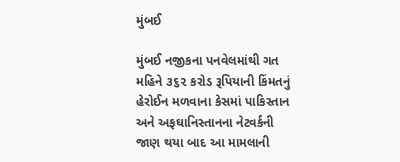મુંબઈ

મુંબઈ નજીકના પનવેલમાંથી ગત મહિને ૩૬૨ કરોડ રૂપિયાની કિંમતનું હેરોઈન મળવાના કેસમાં પાકિસ્તાન અને અફઘાનિસ્તાનના નેટવર્કની જાણ થયા બાદ આ મામલાની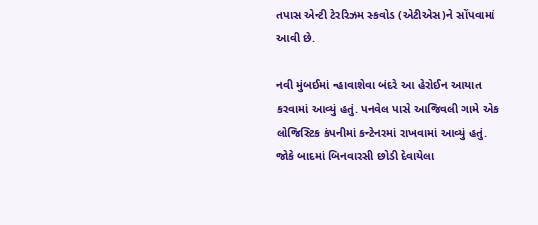તપાસ એન્ટી ટેરરિઝમ સ્કવોડ (એટીએસ)ને સોંપવામાં આવી છે.

નવી મુંબઈમાં ન્હાવાશેવા બંદરે આ હેરોઈન આયાત કરવામાં આવ્યું હતું. પનવેલ પાસે આજિવલી ગામે એક લોજિસ્ટિક કંપનીમાં કન્ટેનરમાં રાખવામાં આવ્યું હતું. જોકે બાદમાં બિનવારસી છોડી દેવાયેલા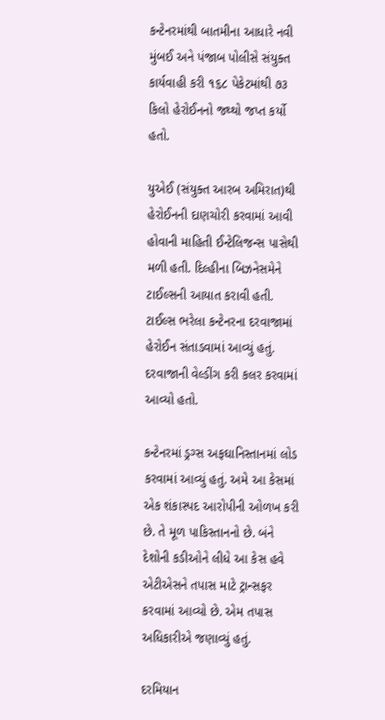કન્ટેનરમાંથી બાતમીના આધારે નવી મુંબઈ અને પંજાબ પોલીસે સંયુક્ત કાર્યવાહી કરી ૧૬૮ પેકેટમાંથી ૭૩ કિલો હેરોઈનનો જથ્થો જપ્ત કર્યો હતો.

યુએઈ (સંયુક્ત આરબ અમિરાત)થી હેરોઈનની દાણચોરી કરવામાં આવી હોવાની માહિતી ઈન્ટેલિજન્સ પાસેથી મળી હતી. દિલ્હીના બિઝનેસમેને ટાઈલ્સની આયાત કરાવી હતી. ટાઈલ્સ ભરેલા કન્ટેનરના દરવાજામાં હેરોઈન સંતાડવામાં આવ્યું હતું. દરવાજાની વેલ્ડીંગ કરી કલર કરવામાં આવ્યો હતો.

કન્ટેનરમાં ડ્રગ્સ અફઘાનિસ્તાનમાં લોડ કરવામાં આવ્યું હતું. અમે આ કેસમાં એક શંકાસ્પદ આરોપીની ઓળખ કરી છે. તે મૂળ પાકિસ્તાનનો છે. બંને દેશોની કડીઓને લીધે આ કેસ હવે એટીએસને તપાસ માટે ટ્રાન્સફર કરવામાં આવ્યો છે. એમ તપાસ અધિકારીએ જણાવ્યું હતું.

દરમિયાન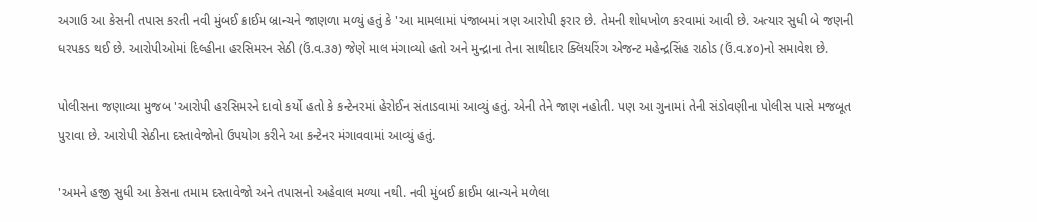અગાઉ આ કેસની તપાસ કરતી નવી મુંબઈ ક્રાઈમ બ્રાન્ચને જાણળા મળ્યું હતું કે 'આ મામલામાં પંજાબમાં ત્રણ આરોપી ફરાર છે. તેમની શોધખોળ કરવામાં આવી છે. અત્યાર સુધી બે જણની ધરપકડ થઈ છે. આરોપીઓમાં દિલ્હીના હરસિમરન સેઠી (ઉં.વ.૩૭) જેણે માલ મંગાવ્યો હતો અને મુન્દ્રાના તેના સાથીદાર ક્લિયરિંગ એજન્ટ મહેન્દ્રસિંહ રાઠોડ (ઉં.વ.૪૦)નો સમાવેશ છે.

પોલીસના જણાવ્યા મુજબ 'આરોપી હરસિમરને દાવો કર્યો હતો કે કન્ટેનરમાં હેરોઈન સંતાડવામાં આવ્યું હતું. એની તેને જાણ નહોતી. પણ આ ગુનામાં તેની સંડોવણીના પોલીસ પાસે મજબૂત પુરાવા છે. આરોપી સેઠીના દસ્તાવેજોનો ઉપયોગ કરીને આ કન્ટેનર મંગાવવામાં આવ્યું હતું.

'અમને હજી સુધી આ કેસના તમામ દસ્તાવેજો અને તપાસનો અહેવાલ મળ્યા નથી. નવી મુંબઈ ક્રાઈમ બ્રાન્ચને મળેલા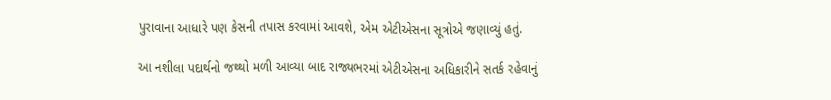પુરાવાના આધારે પણ કેસની તપાસ કરવામાં આવશે, એમ એટીએસના સૂત્રોએ જણાવ્યું હતું.

આ નશીલા પદાર્થનો જથ્થો મળી આવ્યા બાદ રાજ્યભરમાં એટીએસના અધિકારીને સતર્ક રહેવાનું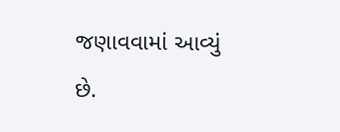જણાવવામાં આવ્યું છે.